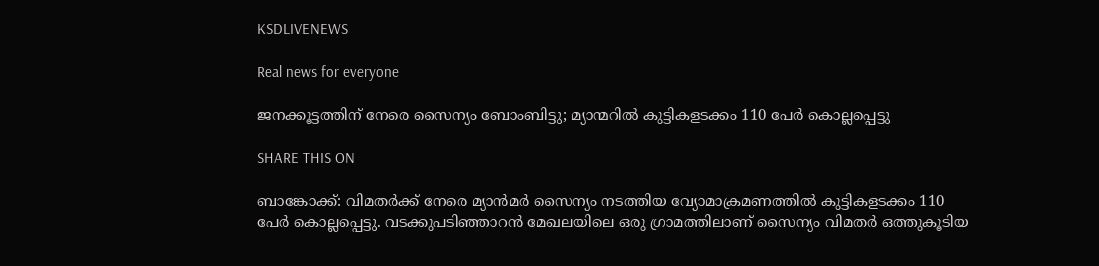KSDLIVENEWS

Real news for everyone

ജനക്കൂട്ടത്തിന് നേരെ സൈന്യം ബോംബിട്ടു; മ്യാന്മറില്‍ കുട്ടികളടക്കം 110 പേര്‍ കൊല്ലപ്പെട്ടു

SHARE THIS ON

ബാങ്കോക്ക്: വിമതര്‍ക്ക് നേരെ മ്യാന്‍മര്‍ സൈന്യം നടത്തിയ വ്യോമാക്രമണത്തില്‍ കുട്ടികളടക്കം 110 പേര്‍ കൊല്ലപ്പെട്ടു. വടക്കുപടിഞ്ഞാറന്‍ മേഖലയിലെ ഒരു ഗ്രാമത്തിലാണ് സൈന്യം വിമതര്‍ ഒത്തുകൂടിയ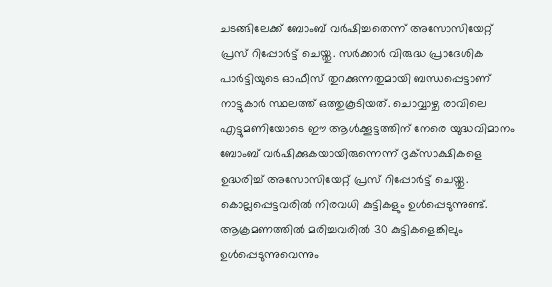ചടങ്ങിലേക്ക് ബോംബ് വര്‍ഷിച്ചതെന്ന് അസോസിയേറ്റ് പ്രസ് റിപ്പോര്‍ട്ട് ചെയ്തു. സര്‍ക്കാര്‍ വിരുദ്ധ പ്രാദേശിക പാര്‍ട്ടിയുടെ ഓഫീസ് തുറക്കുന്നതുമായി ബന്ധപ്പെട്ടാണ് നാട്ടുകാര്‍ സ്ഥലത്ത് ഒത്തുകൂടിയത്. ചൊവ്വാഴ്ച രാവിലെ എട്ടുമണിയോടെ ഈ ആള്‍ക്കൂട്ടത്തിന് നേരെ യുദ്ധവിമാനം ബോംബ് വര്‍ഷിക്കുകയായിരുന്നെന്ന് ദൃക്‌സാക്ഷികളെ ഉദ്ധരിച്ച്‌ അസോസിയേറ്റ് പ്രസ് റിപ്പോര്‍ട്ട് ചെയ്തു. കൊല്ലപ്പെട്ടവരില്‍ നിരവധി കുട്ടികളും ഉള്‍പ്പെടുന്നുണ്ട്. ആക്രമണത്തില്‍ മരിച്ചവരില്‍ 30 കുട്ടികളെങ്കിലും ഉള്‍പ്പെടുന്നുവെന്നും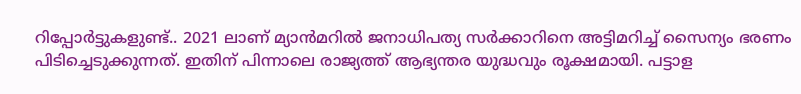റിപ്പോര്‍ട്ടുകളുണ്ട്.. 2021 ലാണ് മ്യാന്‍മറില്‍ ജനാധിപത്യ സര്‍ക്കാറിനെ അട്ടിമറിച്ച്‌ സൈന്യം ഭരണം പിടിച്ചെടുക്കുന്നത്. ഇതിന് പിന്നാലെ രാജ്യത്ത് ആഭ്യന്തര യുദ്ധവും രൂക്ഷമായി. പട്ടാള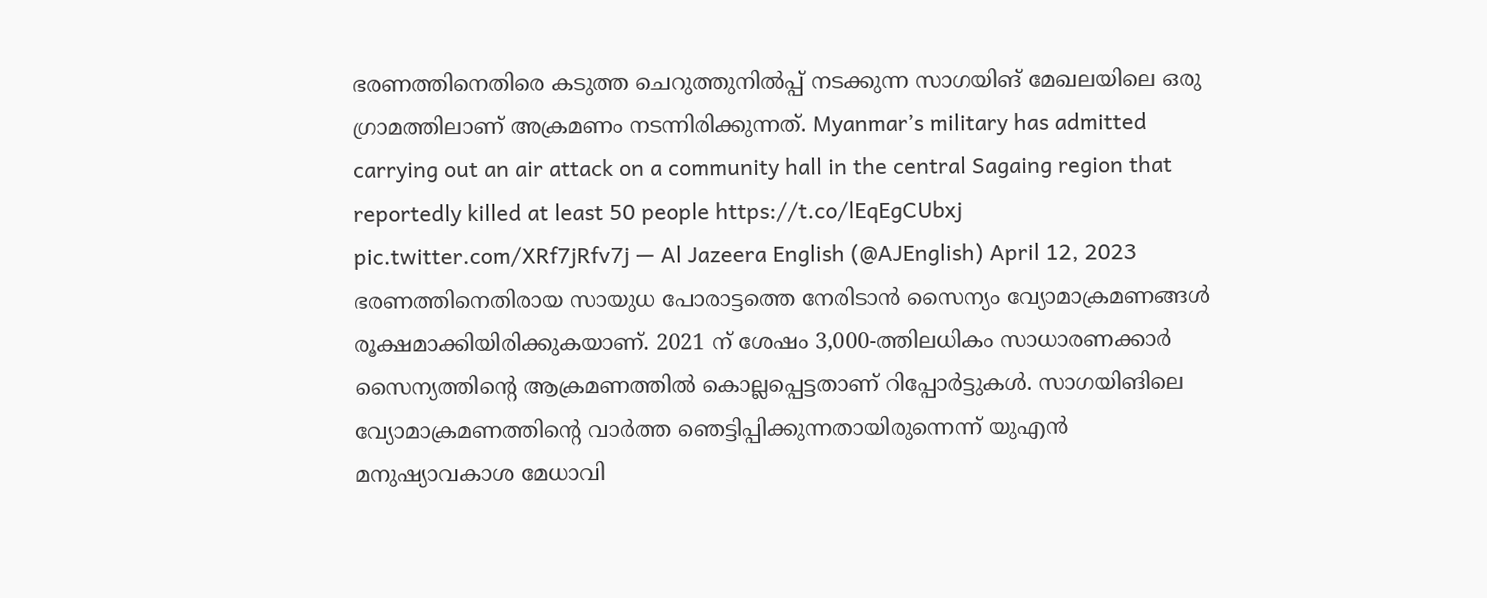ഭരണത്തിനെതിരെ കടുത്ത ചെറുത്തുനില്‍പ്പ് നടക്കുന്ന സാഗയിങ് മേഖലയിലെ ഒരു ഗ്രാമത്തിലാണ് അക്രമണം നടന്നിരിക്കുന്നത്. Myanmar’s military has admitted carrying out an air attack on a community hall in the central Sagaing region that reportedly killed at least 50 people https://t.co/lEqEgCUbxj pic.twitter.com/XRf7jRfv7j — Al Jazeera English (@AJEnglish) April 12, 2023 ഭരണത്തിനെതിരായ സായുധ പോരാട്ടത്തെ നേരിടാന്‍ സൈന്യം വ്യോമാക്രമണങ്ങള്‍ രൂക്ഷമാക്കിയിരിക്കുകയാണ്. 2021 ന് ശേഷം 3,000-ത്തിലധികം സാധാരണക്കാര്‍ സൈന്യത്തിന്റെ ആക്രമണത്തില്‍ കൊല്ലപ്പെട്ടതാണ് റിപ്പോര്‍ട്ടുകള്‍. സാഗയിങിലെ വ്യോമാക്രമണത്തിന്റെ വാര്‍ത്ത ഞെട്ടിപ്പിക്കുന്നതായിരുന്നെന്ന് യുഎന്‍ മനുഷ്യാവകാശ മേധാവി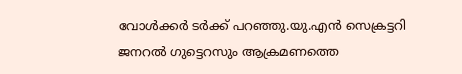വോള്‍ക്കര്‍ ടര്‍ക്ക് പറഞ്ഞു.യു.എന്‍ സെക്രട്ടറി ജനറല്‍ ഗുട്ടെറസും ആക്രമണത്തെ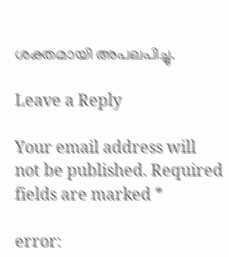ശക്തമായി അപലപിച്ചു.

Leave a Reply

Your email address will not be published. Required fields are marked *

error: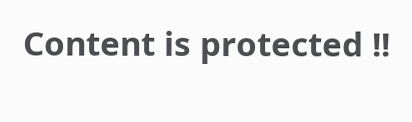Content is protected !!